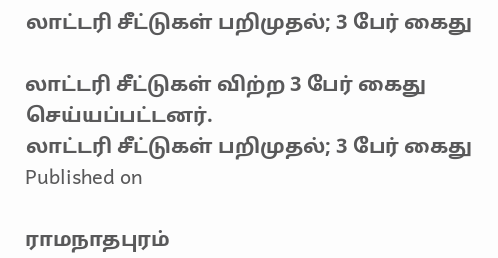லாட்டரி சீட்டுகள் பறிமுதல்; 3 பேர் கைது

லாட்டரி சீட்டுகள் விற்ற 3 பேர் கைது செய்யப்பட்டனர்.
லாட்டரி சீட்டுகள் பறிமுதல்; 3 பேர் கைது
Published on

ராமநாதபுரம்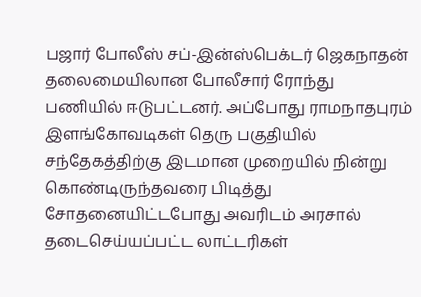பஜார் போலீஸ் சப்-இன்ஸ்பெக்டர் ஜெகநாதன் தலைமையிலான போலீசார் ரோந்து பணியில் ஈடுபட்டனர். அப்போது ராமநாதபுரம் இளங்கோவடிகள் தெரு பகுதியில் சந்தேகத்திற்கு இடமான முறையில் நின்று கொண்டிருந்தவரை பிடித்து சோதனையிட்டபோது அவரிடம் அரசால் தடைசெய்யப்பட்ட லாட்டரிகள்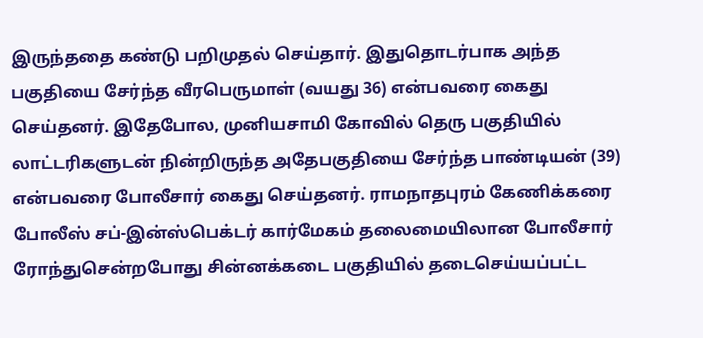இருந்ததை கண்டு பறிமுதல் செய்தார். இதுதொடர்பாக அந்த பகுதியை சேர்ந்த வீரபெருமாள் (வயது 36) என்பவரை கைது செய்தனர். இதேபோல, முனியசாமி கோவில் தெரு பகுதியில் லாட்டரிகளுடன் நின்றிருந்த அதேபகுதியை சேர்ந்த பாண்டியன் (39) என்பவரை போலீசார் கைது செய்தனர். ராமநாதபுரம் கேணிக்கரை போலீஸ் சப்-இன்ஸ்பெக்டர் கார்மேகம் தலைமையிலான போலீசார் ரோந்துசென்றபோது சின்னக்கடை பகுதியில் தடைசெய்யப்பட்ட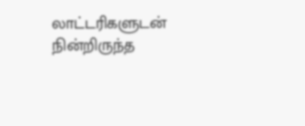லாட்டரிகளுடன் நின்றிருந்த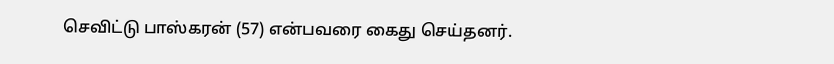செவிட்டு பாஸ்கரன் (57) என்பவரை கைது செய்தனர்.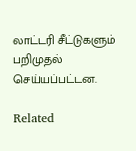லாட்டரி சீட்டுகளும் பறிமுதல் செய்யப்பட்டன.

Related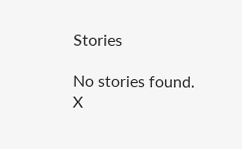Stories

No stories found.
X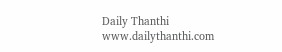Daily Thanthi
www.dailythanthi.com